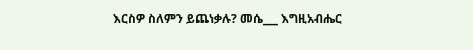እርስዎ ስለምን ይጨነቃሉ? መሴ___ እግዚአብሔር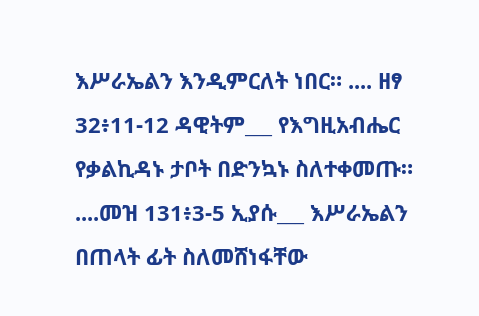እሥራኤልን እንዲምርለት ነበር። .... ዘፃ 32፥11-12 ዳዊትም___ የእግዚአብሔር የቃልኪዳኑ ታቦት በድንኳኑ ስለተቀመጡ። ....መዝ 131፥3-5 ኢያሱ___ እሥራኤልን በጠላት ፊት ስለመሸነፋቸው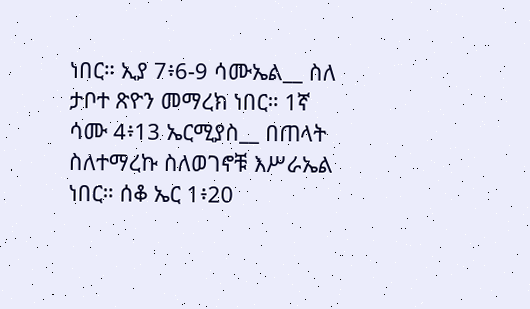ነበር። ኢያ 7፥6-9 ሳሙኤል__ ስለ ታቦተ ጽዮን መማረክ ነበር። 1ኛ ሳሙ 4፥13 ኤርሚያስ__ በጠላት ስለተማረኩ ስለወገኖቹ እሥራኤል ነበር። ሰቆ ኤር 1፥20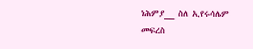ነሕምያ__ ስለ ኢየሩሳሌም መፍረስ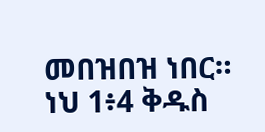መበዝበዝ ነበር። ነህ 1፥4 ቅዱስ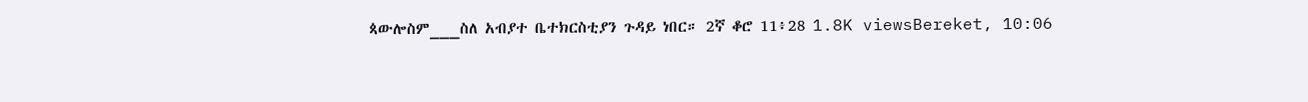ጳውሎስም___ስለ አብያተ ቤተክርስቲያን ጉዳይ ነበር። 2ኛ ቆሮ 11፥28 1.8K viewsBereket, 10:06